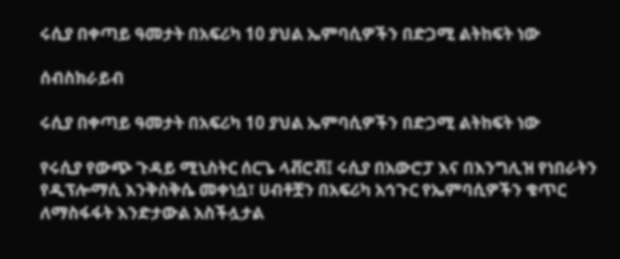ሩሲያ በቀጣይ ዓመታት በአፍሪካ 10 ያህል ኤምባሲዎችን በድጋሚ ልትከፍት ነው

ሰብስክራይብ

ሩሲያ በቀጣይ ዓመታት በአፍሪካ 10 ያህል ኤምባሲዎችን በድጋሚ ልትከፍት ነው

የሩሲያ የውጭ ጉዳይ ሚኒስትር ሰርጌ ላቭሮቭ፤ ሩሲያ በአውሮፓ እና በእንግሊዝ የነበራትን የዲፕሎማሲ እንቅስቅሴ መቀነሷ፣ ሀብቶቿን በአፍሪካ አኅጉር የኤምባሲዎችን ቁጥር ለማስፋፋት እንድታውል አስችሏታል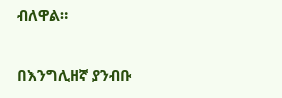ብለዋል።

በእንግሊዘኛ ያንብቡ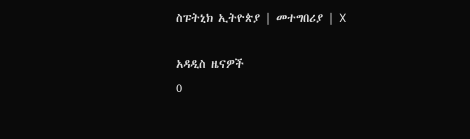ስፑትኒክ ኢትዮጵያ | መተግበሪያ | X

አዳዲስ ዜናዎች
0